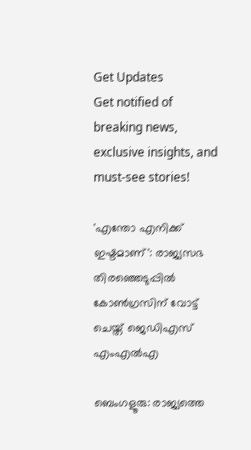Get Updates
Get notified of breaking news, exclusive insights, and must-see stories!

'എന്തോ എനിക്ക് ഇഷ്ടമാണ്': രാജ്യസഭ തിരഞ്ഞെടുപ്പില്‍ കോണ്‍ഗ്രസിന് വോട്ട് ചെയ്ത് ജെഡിഎസ് എംഎല്‍എ

ബെംഗളൂരു: രാജ്യത്തെ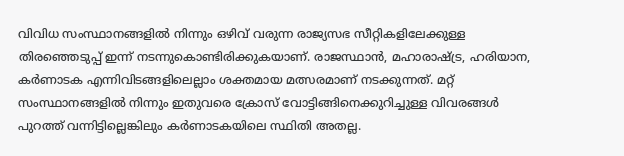വിവിധ സംസ്ഥാനങ്ങളില്‍ നിന്നും ഒഴിവ് വരുന്ന രാജ്യസഭ സീറ്റികളിലേക്കുള്ള തിരഞ്ഞെടുപ്പ് ഇന്ന് നടന്നുകൊണ്ടിരിക്കുകയാണ്. രാജസ്ഥാന്‍, മഹാരാഷ്ട്ര, ഹരിയാന, കർണാടക എന്നിവിടങ്ങളിലെല്ലാം ശക്തമായ മത്സരമാണ് നടക്കുന്നത്. മറ്റ് സംസ്ഥാനങ്ങളില്‍ നിന്നും ഇതുവരെ ക്രോസ് വോട്ടിങ്ങിനെക്കുറിച്ചുള്ള വിവരങ്ങള്‍ പുറത്ത് വന്നിട്ടില്ലെങ്കിലും കർണാടകയിലെ സ്ഥിതി അതല്ല.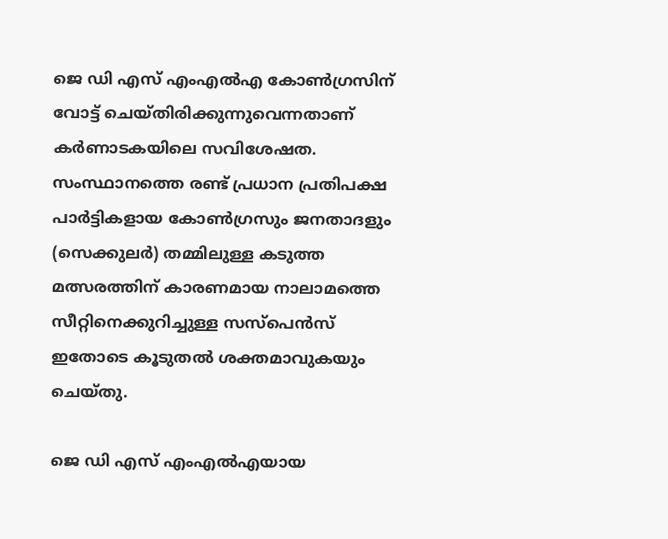ജെ ഡി എസ് എംഎല്‍എ കോണ്‍ഗ്രസിന് വോട്ട് ചെയ്തിരിക്കുന്നുവെന്നതാണ് കർണാടകയിലെ സവിശേഷത. സംസ്ഥാനത്തെ രണ്ട് പ്രധാന പ്രതിപക്ഷ പാർട്ടികളായ കോൺഗ്രസും ജനതാദളും (സെക്കുലർ) തമ്മിലുള്ള കടുത്ത മത്സരത്തിന് കാരണമായ നാലാമത്തെ സീറ്റിനെക്കുറിച്ചുള്ള സസ്‌പെൻസ് ഇതോടെ കൂടുതല്‍ ശക്തമാവുകയും ചെയ്തു.

ജെ ഡി എസ് എംഎല്‍എയായ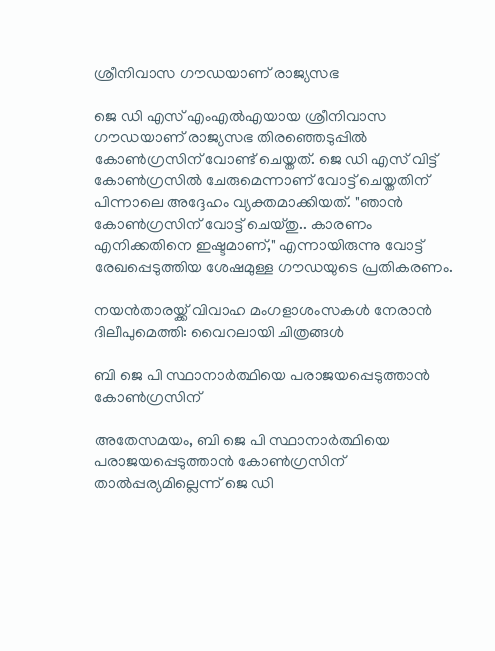ശ്രീനിവാസ ഗൗഡയാണ് രാജ്യസഭ

ജെ ഡി എസ് എംഎല്‍എയായ ശ്രീനിവാസ ഗൗഡയാണ് രാജ്യസഭ തിരഞ്ഞെടുപ്പില്‍ കോണ്‍ഗ്രസിന് വോണ്ട് ചെയ്തത്. ജെ ഡി എസ് വിട്ട് കോണ്‍ഗ്രസില്‍ ചേരുമെന്നാണ് വോട്ട് ചെയ്തതിന് പിന്നാലെ അദ്ദേഹം വ്യക്തമാക്കിയത്. "ഞാൻ കോൺഗ്രസിന് വോട്ട് ചെയ്തു.. കാരണം എനിക്കതിനെ ഇഷ്ടമാണ്," എന്നായിരുന്നു വോട്ട് രേഖപ്പെടുത്തിയ ശേഷമുള്ള ഗൗഡയുടെ പ്രതികരണം.

നയന്‍താരയ്ക്ക് വിവാഹ മംഗളാശംസകള്‍ നേരാന്‍ ദിലീപുമെത്തി: വൈറലായി ചിത്രങ്ങള്‍

ബി ജെ പി സ്ഥാനാർത്ഥിയെ പരാജയപ്പെടുത്താൻ കോൺഗ്രസിന്

അതേസമയം, ബി ജെ പി സ്ഥാനാർത്ഥിയെ പരാജയപ്പെടുത്താൻ കോൺഗ്രസിന് താൽപ്പര്യമില്ലെന്ന് ജെ ഡി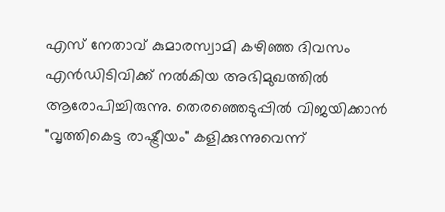എസ് നേതാവ് കുമാരസ്വാമി കഴിഞ്ഞ ദിവസം എൻഡിടിവിക്ക് നൽകിയ അഭിമുഖത്തിൽ ആരോപിച്ചിരുന്നു. തെരഞ്ഞെടുപ്പിൽ വിജയിക്കാൻ "വൃത്തികെട്ട രാഷ്ട്രീയം" കളിക്കുന്നുവെന്ന്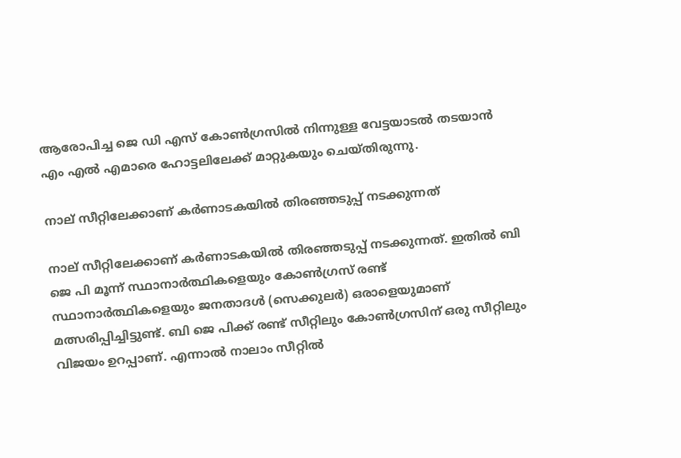ആരോപിച്ച ജെ ഡി എസ് കോൺഗ്രസിൽ നിന്നുള്ള വേട്ടയാടൽ തടയാൻ എം എൽ എമാരെ ഹോട്ടലിലേക്ക് മാറ്റുകയും ചെയ്തിരുന്നു.

നാല് സീറ്റിലേക്കാണ് കർണാടകയില്‍ തിരഞ്ഞടുപ്പ് നടക്കുന്നത്

നാല് സീറ്റിലേക്കാണ് കർണാടകയില്‍ തിരഞ്ഞടുപ്പ് നടക്കുന്നത്. ഇതില്‍ ബി ജെ പി മൂന്ന് സ്ഥാനാർത്ഥികളെയും കോൺഗ്രസ് രണ്ട് സ്ഥാനാർത്ഥികളെയും ജനതാദൾ (സെക്കുലർ) ഒരാളെയുമാണ് മത്സരിപ്പിച്ചിട്ടുണ്ട്. ബി ജെ പിക്ക് രണ്ട് സീറ്റിലും കോണ്‍ഗ്രസിന് ഒരു സീറ്റിലും വിജയം ഉറപ്പാണ്. എന്നാല്‍ നാലാം സീറ്റില്‍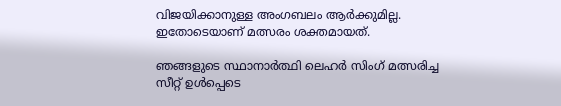വിജയിക്കാനുള്ള അംഗബലം ആർക്കുമില്ല. ഇതോടെയാണ് മത്സരം ശക്തമായത്.

ഞങ്ങളുടെ സ്ഥാനാർത്ഥി ലെഹർ സിംഗ് മത്സരിച്ച സീറ്റ് ഉൾപ്പെടെ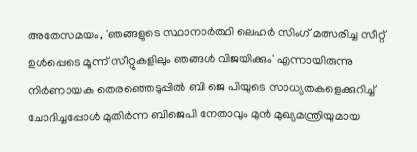അതേസമയം, 'ഞങ്ങളുടെ സ്ഥാനാർത്ഥി ലെഹർ സിംഗ് മത്സരിച്ച സീറ്റ് ഉൾപ്പെടെ മൂന്ന് സീറ്റുകളിലും ഞങ്ങൾ വിജയിക്കും' എന്നായിരുന്നു നിർണായക തെരഞ്ഞെടുപ്പിൽ ബി ജെ പിയുടെ സാധ്യതകളെക്കുറിച്ച് ചോദിച്ചപ്പോൾ മുതിർന്ന ബിജെപി നേതാവും മുൻ മുഖ്യമന്ത്രിയുമായ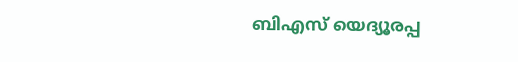ബിഎസ് യെദ്യൂരപ്പ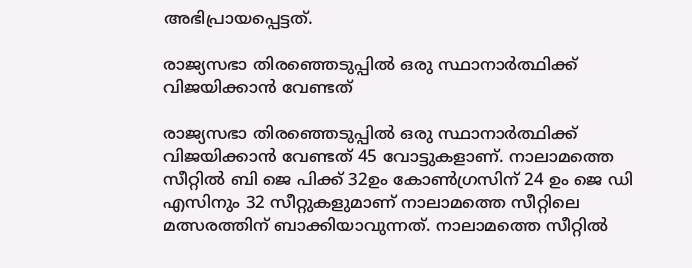അഭിപ്രായപ്പെട്ടത്.

രാജ്യസഭാ തിരഞ്ഞെടുപ്പിൽ ഒരു സ്ഥാനാർത്ഥിക്ക് വിജയിക്കാൻ വേണ്ടത്

രാജ്യസഭാ തിരഞ്ഞെടുപ്പിൽ ഒരു സ്ഥാനാർത്ഥിക്ക് വിജയിക്കാൻ വേണ്ടത് 45 വോട്ടുകളാണ്. നാലാമത്തെ സീറ്റിൽ ബി ജെ പിക്ക് 32ഉം കോൺഗ്രസിന് 24 ഉം ജെ ഡി എസിനും 32 സീറ്റുകളുമാണ് നാലാമത്തെ സീറ്റിലെ മത്സരത്തിന് ബാക്കിയാവുന്നത്. നാലാമത്തെ സീറ്റിൽ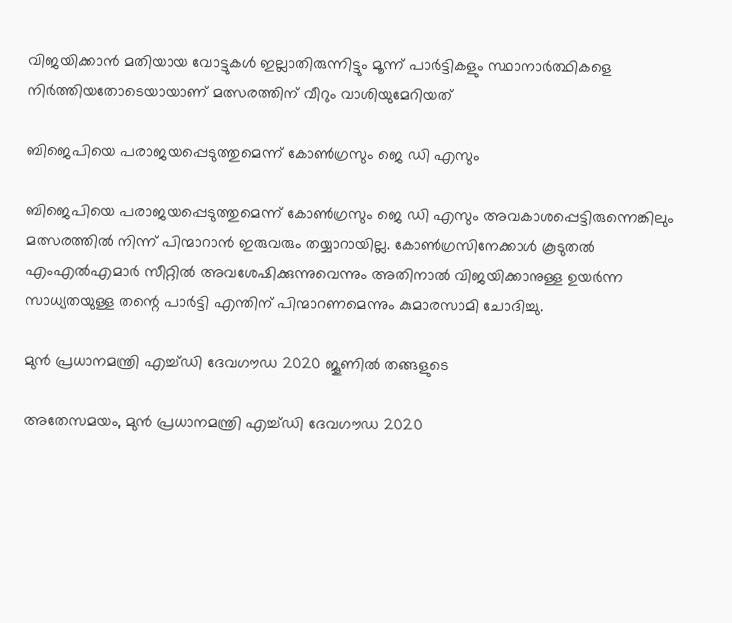വിജയിക്കാൻ മതിയായ വോട്ടുകൾ ഇല്ലാതിരുന്നിട്ടും മൂന്ന് പാർട്ടികളും സ്ഥാനാർത്ഥികളെ നിർത്തിയതോടെയായാണ് മത്സരത്തിന് വീറും വാശിയുമേറിയത്

ബിജെപിയെ പരാജയപ്പെടുത്തുമെന്ന് കോണ്‍ഗ്രസും ജെ ഡി എസും

ബിജെപിയെ പരാജയപ്പെടുത്തുമെന്ന് കോണ്‍ഗ്രസും ജെ ഡി എസും അവകാശപ്പെട്ടിരുന്നെങ്കിലും മത്സരത്തിൽ നിന്ന് പിന്മാറാൻ ഇരുവരും തയ്യാറായില്ല. കോൺഗ്രസിനേക്കാൾ കൂടുതൽ എം‌എൽ‌എമാർ സീറ്റിൽ അവശേഷിക്കുന്നുവെന്നും അതിനാൽ വിജയിക്കാനുള്ള ഉയർന്ന സാധ്യതയുള്ള തന്റെ പാർട്ടി എന്തിന് പിന്മാറണമെന്നും കുമാരസാമി ചോദിച്ചു.

മുൻ പ്രധാനമന്ത്രി എച്ച്‌ഡി ദേവഗൗഡ 2020 ജൂണിൽ തങ്ങളുടെ

അതേസമയം, മുൻ പ്രധാനമന്ത്രി എച്ച്‌ഡി ദേവഗൗഡ 2020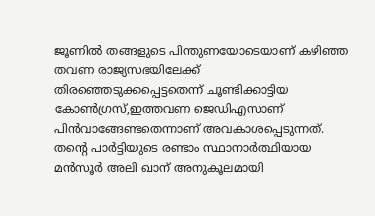ജൂണിൽ തങ്ങളുടെ പിന്തുണയോടെയാണ് കഴിഞ്ഞ തവണ രാജ്യസഭയിലേക്ക് തിരഞ്ഞെടുക്കപ്പെട്ടതെന്ന് ചൂണ്ടിക്കാട്ടിയ കോണ്‍ഗ്രസ്,ഇത്തവണ ജെഡിഎസാണ് പിന്‍വാങ്ങേണ്ടതെന്നാണ് അവകാശപ്പെടുന്നത്. തന്റെ പാർട്ടിയുടെ രണ്ടാം സ്ഥാനാർത്ഥിയായ മൻസൂർ അലി ഖാന് അനുകൂലമായി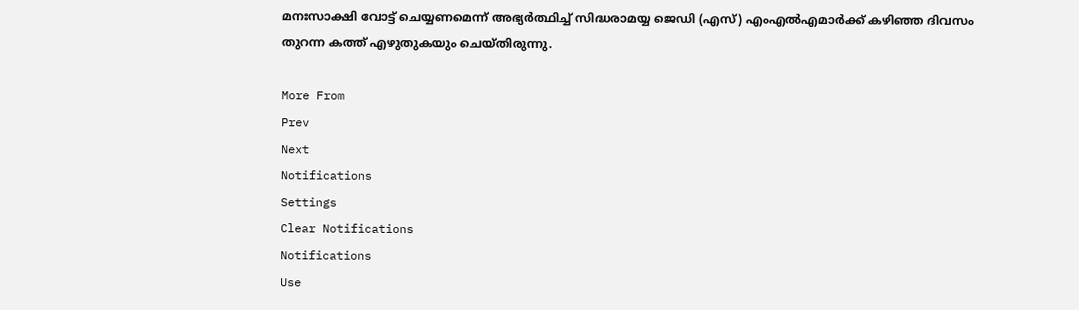മനഃസാക്ഷി വോട്ട് ചെയ്യണമെന്ന് അഭ്യർത്ഥിച്ച് സിദ്ധരാമയ്യ ജെഡി (എസ്) എം‌എൽ‌എമാർക്ക് കഴിഞ്ഞ ദിവസം തുറന്ന കത്ത് എഴുതുകയും ചെയ്തിരുന്നു.

More From
Prev
Next
Notifications
Settings
Clear Notifications
Notifications
Use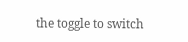the toggle to switch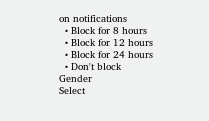on notifications
  • Block for 8 hours
  • Block for 12 hours
  • Block for 24 hours
  • Don't block
Gender
Select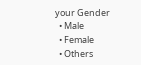your Gender
  • Male
  • Female
  • Others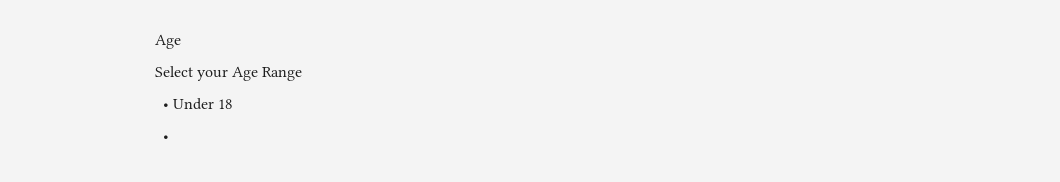Age
Select your Age Range
  • Under 18
  •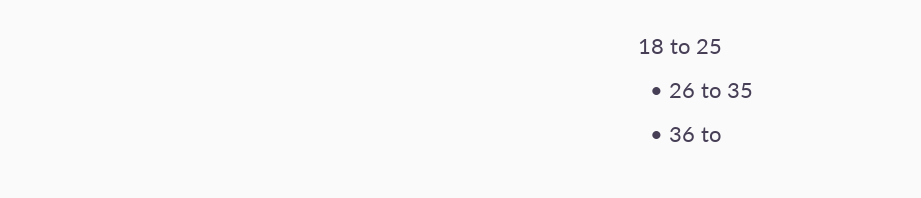18 to 25
  • 26 to 35
  • 36 to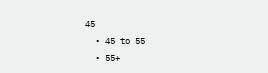45
  • 45 to 55
  • 55+